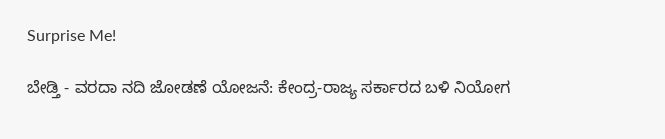Surprise Me!

ಬೇಡ್ತಿ - ವರದಾ ನದಿ ಜೋಡಣೆ ಯೋಜನೆ: ಕೇಂದ್ರ-ರಾಜ್ಯ ಸರ್ಕಾರದ ಬಳಿ ನಿಯೋಗ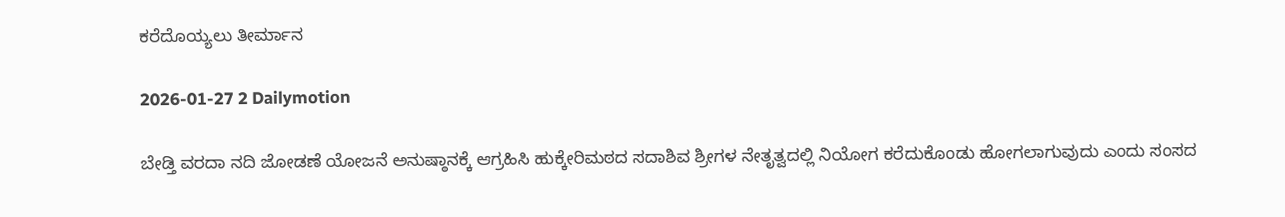ಕರೆದೊಯ್ಯಲು ತೀರ್ಮಾನ

2026-01-27 2 Dailymotion

ಬೇಡ್ತಿ ವರದಾ ನದಿ ಜೋಡಣೆ ಯೋಜನೆ ಅನುಷ್ಠಾನಕ್ಕೆ ಆಗ್ರಹಿಸಿ ಹುಕ್ಕೇರಿಮಠದ ಸದಾಶಿವ ಶ್ರೀಗಳ ನೇತೃತ್ವದಲ್ಲಿ ನಿಯೋಗ ಕರೆದುಕೊಂಡು ಹೋಗಲಾಗುವುದು ಎಂದು ಸಂಸದ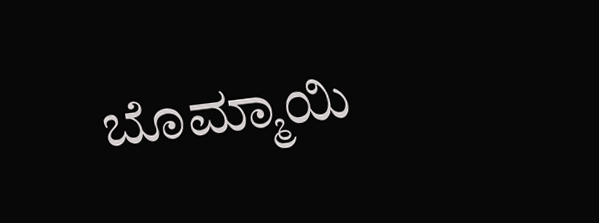ಬೊಮ್ಮಾಯಿ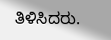ತಿಳಿಸಿದರು.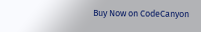Buy Now on CodeCanyon